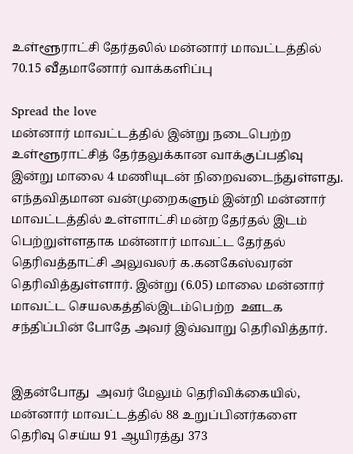உள்ளூராட்சி தேர்தலில் மன்னார் மாவட்டத்தில் 70.15 வீதமானோர் வாக்களிப்பு

Spread the love
மன்னார் மாவட்டத்தில் இன்று நடைபெற்ற உள்ளூராட்சித் தேர்தலுக்கான வாக்குப்பதிவு இன்று மாலை 4 மணியுடன் நிறைவடைந்துள்ளது. எந்தவிதமான வன்முறைகளும் இன்றி மன்னார் மாவட்டத்தில் உள்ளாட்சி மன்ற தேர்தல் இடம் பெற்றுள்ளதாக மன்னார் மாவட்ட தேர்தல் தெரிவத்தாட்சி அலுவலர் க.கனகேஸ்வரன் தெரிவித்துள்ளார். இன்று (6.05) மாலை மன்னார் மாவட்ட செயலகத்தில்இடம்பெற்ற  ஊடக சந்திப்பின் போதே அவர் இவ்வாறு தெரிவித்தார்.


இதன்போது  அவர் மேலும் தெரிவிக்கையில், மன்னார் மாவட்டத்தில் 88 உறுப்பினர்களை தெரிவு செய்ய 91 ஆயிரத்து 373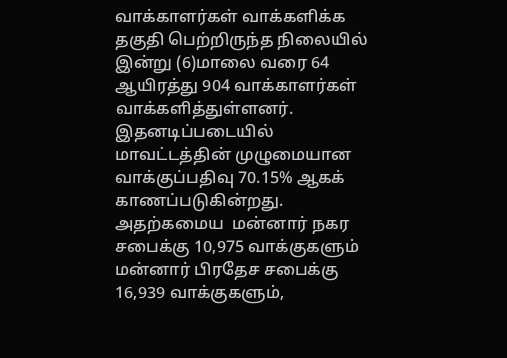வாக்காளர்கள் வாக்களிக்க தகுதி பெற்றிருந்த நிலையில் இன்று (6)மாலை வரை 64 ஆயிரத்து 904 வாக்காளர்கள் வாக்களித்துள்ளனர். இதனடிப்படையில் மாவட்டத்தின் முழுமையான வாக்குப்பதிவு 70.15% ஆகக்  காணப்படுகின்றது. அதற்கமைய  மன்னார் நகர  சபைக்கு 10,975 வாக்குகளும் மன்னார் பிரதேச சபைக்கு 16,939 வாக்குகளும்,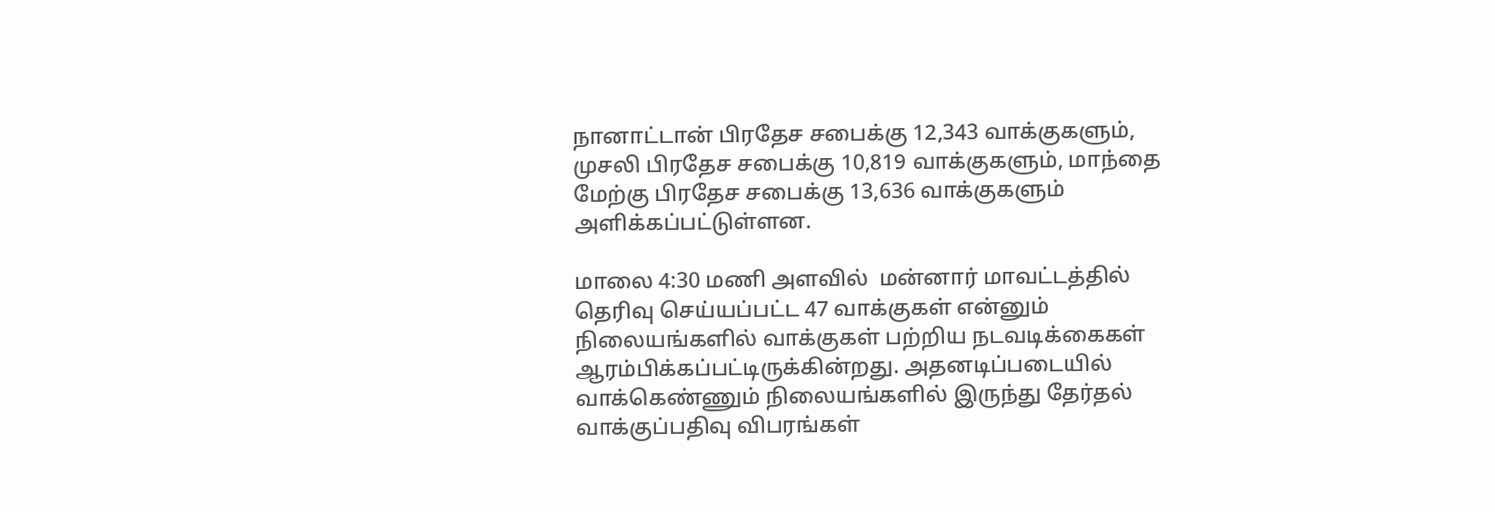நானாட்டான் பிரதேச சபைக்கு 12,343 வாக்குகளும், முசலி பிரதேச சபைக்கு 10,819 வாக்குகளும், மாந்தை மேற்கு பிரதேச சபைக்கு 13,636 வாக்குகளும் அளிக்கப்பட்டுள்ளன.

மாலை 4:30 மணி அளவில்  மன்னார் மாவட்டத்தில் தெரிவு செய்யப்பட்ட 47 வாக்குகள் என்னும் நிலையங்களில் வாக்குகள் பற்றிய நடவடிக்கைகள் ஆரம்பிக்கப்பட்டிருக்கின்றது. அதனடிப்படையில்  வாக்கெண்ணும் நிலையங்களில் இருந்து தேர்தல் வாக்குப்பதிவு விபரங்கள்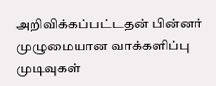அறிவிக்கப்பட்டதன் பின்னர் முழுமையான வாக்களிப்பு முடிவுகள்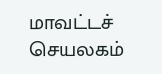மாவட்டச் செயலகம்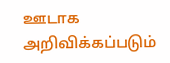ஊடாக அறிவிக்கப்படும்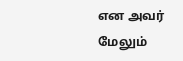என அவர் மேலும்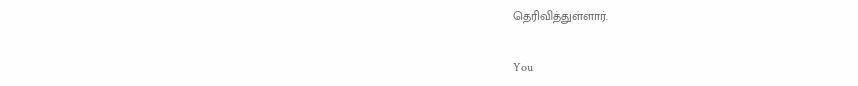தெரிவித்துள்ளார்.

You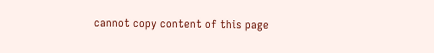cannot copy content of this page